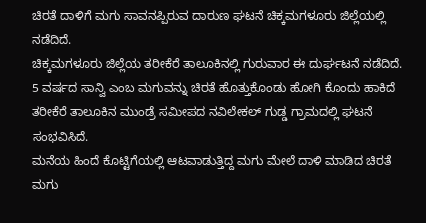ಚಿರತೆ ದಾಳಿಗೆ ಮಗು ಸಾವನಪ್ಪಿರುವ ದಾರುಣ ಘಟನೆ ಚಿಕ್ಕಮಗಳೂರು ಜಿಲ್ಲೆಯಲ್ಲಿ ನಡೆದಿದೆ.
ಚಿಕ್ಕಮಗಳೂರು ಜಿಲ್ಲೆಯ ತರೀಕೆರೆ ತಾಲೂಕಿನಲ್ಲಿ ಗುರುವಾರ ಈ ದುರ್ಘಟನೆ ನಡೆದಿದೆ.
5 ವರ್ಷದ ಸಾನ್ವಿ ಎಂಬ ಮಗುವನ್ನು ಚಿರತೆ ಹೊತ್ತುಕೊಂಡು ಹೋಗಿ ಕೊಂದು ಹಾಕಿದೆ
ತರೀಕೆರೆ ತಾಲೂಕಿನ ಮುಂಡ್ರೆ ಸಮೀಪದ ನವಿಲೇಕಲ್ ಗುಡ್ಡ ಗ್ರಾಮದಲ್ಲಿ ಘಟನೆ ಸಂಭವಿಸಿದೆ.
ಮನೆಯ ಹಿಂದೆ ಕೊಟ್ಟಿಗೆಯಲ್ಲಿ ಆಟವಾಡುತ್ತಿದ್ದ ಮಗು ಮೇಲೆ ದಾಳಿ ಮಾಡಿದ ಚಿರತೆ
ಮಗು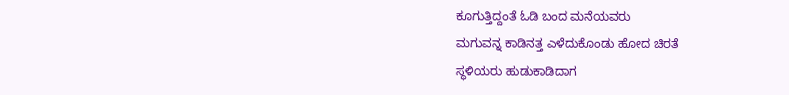ಕೂಗುತ್ತಿದ್ದಂತೆ ಓಡಿ ಬಂದ ಮನೆಯವರು
ಮಗುವನ್ನ ಕಾಡಿನತ್ತ ಎಳೆದುಕೊಂಡು ಹೋದ ಚಿರತೆ
ಸ್ಥಳಿಯರು ಹುಡುಕಾಡಿದಾಗ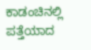ಕಾಡಂಚಿನಲ್ಲಿ ಪತ್ತೆಯಾದ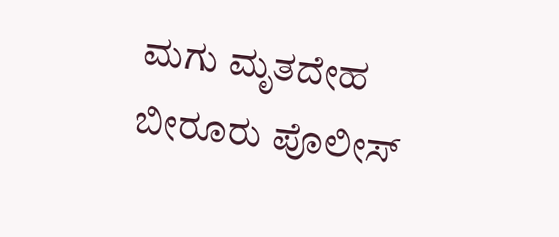ಮಗು ಮೃತದೇಹ
ಬೀರೂರು ಪೊಲೀಸ್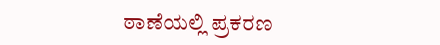ಠಾಣೆಯಲ್ಲಿ ಪ್ರಕರಣ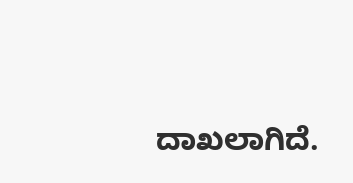ದಾಖಲಾಗಿದೆ.